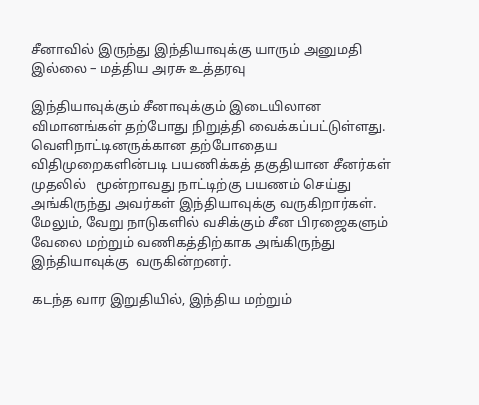சீனாவில் இருந்து இந்தியாவுக்கு யாரும் அனுமதி இல்லை – மத்திய அரசு உத்தரவு

இந்தியாவுக்கும் சீனாவுக்கும் இடையிலான விமானங்கள் தற்போது நிறுத்தி வைக்கப்பட்டுள்ளது.  வெளிநாட்டினருக்கான தற்போதைய விதிமுறைகளின்படி பயணிக்கத் தகுதியான சீனர்கள் முதலில்   மூன்றாவது நாட்டிற்கு பயணம் செய்து அங்கிருந்து அவர்கள் இந்தியாவுக்கு வருகிறார்கள். மேலும், வேறு நாடுகளில் வசிக்கும் சீன பிரஜைகளும் வேலை மற்றும் வணிகத்திற்காக அங்கிருந்து இந்தியாவுக்கு  வருகின்றனர்.

கடந்த வார இறுதியில், இந்திய மற்றும்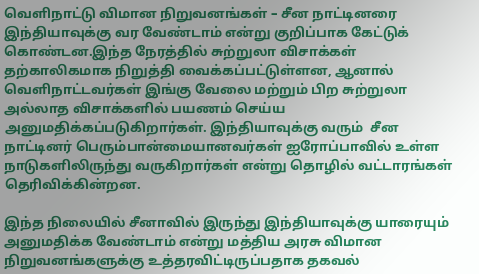வெளிநாட்டு விமான நிறுவனங்கள் – சீன நாட்டினரை இந்தியாவுக்கு வர வேண்டாம் என்று குறிப்பாக கேட்டுக் கொண்டன.இந்த நேரத்தில் சுற்றுலா விசாக்கள் தற்காலிகமாக நிறுத்தி வைக்கப்பட்டுள்ளன, ஆனால் வெளிநாட்டவர்கள் இங்கு வேலை மற்றும் பிற சுற்றுலா அல்லாத விசாக்களில் பயணம் செய்ய அனுமதிக்கப்படுகிறார்கள். இந்தியாவுக்கு வரும்  சீன நாட்டினர் பெரும்பான்மையானவர்கள் ஐரோப்பாவில் உள்ள  நாடுகளிலிருந்து வருகிறார்கள் என்று தொழில் வட்டாரங்கள் தெரிவிக்கின்றன.

இந்த நிலையில் சீனாவில் இருந்து இந்தியாவுக்கு யாரையும் அனுமதிக்க வேண்டாம் என்று மத்திய அரசு விமான நிறுவனங்களுக்கு உத்தரவிட்டிருப்பதாக தகவல்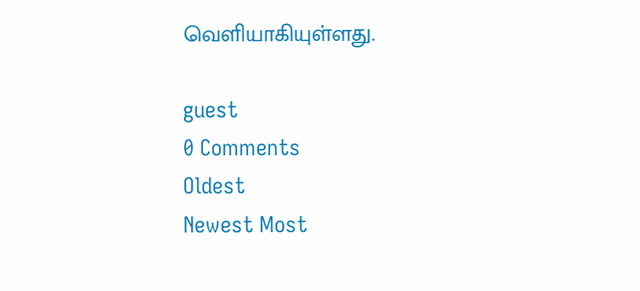வெளியாகியுள்ளது.

guest
0 Comments
Oldest
Newest Most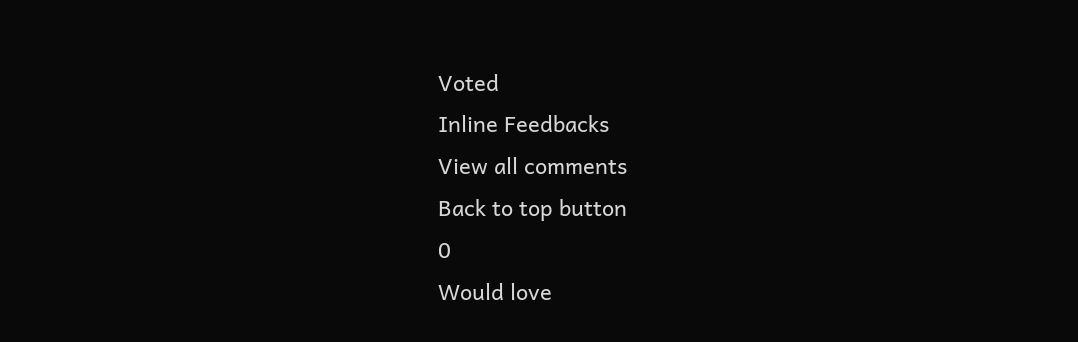Voted
Inline Feedbacks
View all comments
Back to top button
0
Would love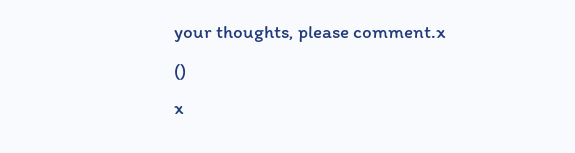your thoughts, please comment.x
()
x